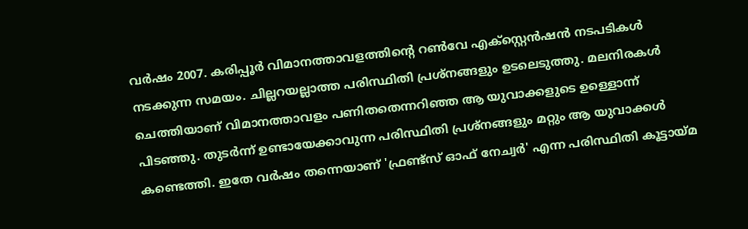വര്‍ഷം 2007. കരിപ്പൂര്‍ വിമാനത്താവളത്തിന്റെ റണ്‍വേ എക്‌സ്റ്റെന്‍ഷന്‍ നടപടികള്‍ നടക്കുന്ന സമയം. ചില്ലറയല്ലാത്ത പരിസ്ഥിതി പ്രശ്‌നങ്ങളും ഉടലെടുത്തു. മലനിരകൾ ചെത്തിയാണ് വിമാനത്താവളം പണിതതെന്നറിഞ്ഞ ആ യുവാക്കളുടെ ഉള്ളൊന്ന് പിടഞ്ഞു. തുടര്‍ന്ന് ഉണ്ടായേക്കാവുന്ന പരിസ്ഥിതി പ്രശ്‌നങ്ങളും മറ്റും ആ യുവാക്കള്‍ കണ്ടെത്തി. ഇതേ വര്‍ഷം തന്നെയാണ് 'ഫ്രണ്ട്‌സ് ഓഫ് നേച്വര്‍' എന്ന പരിസ്ഥിതി കൂട്ടായ്മ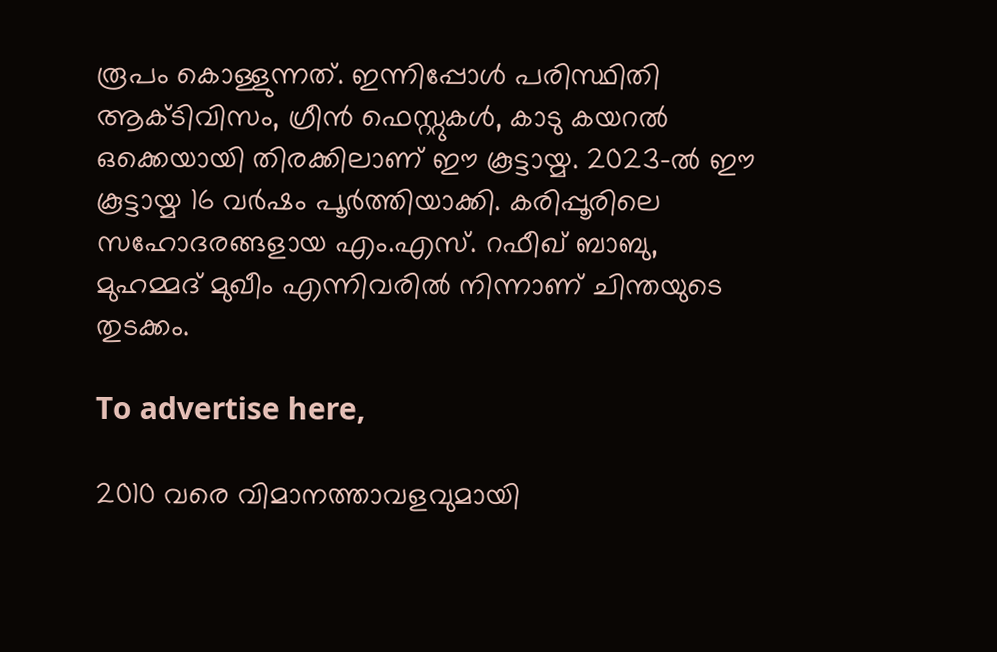രൂപം കൊള്ളുന്നത്. ഇന്നിപ്പോള്‍ പരിസ്ഥിതി ആക്ടിവിസം, ഗ്രീന്‍ ഫെസ്റ്റുകള്‍, കാടു കയറല്‍ ഒക്കെയായി തിരക്കിലാണ് ഈ കൂട്ടായ്മ. 2023-ൽ ഈ കൂട്ടായ്മ 16 വര്‍ഷം പൂര്‍ത്തിയാക്കി. കരിപ്പൂരിലെ സഹോദരങ്ങളായ എം.എസ്. റഫീഖ് ബാബു, മുഹമ്മദ് മുഖീം എന്നിവരില്‍ നിന്നാണ് ചിന്തയുടെ തുടക്കം.

To advertise here,

2010 വരെ വിമാനത്താവളവുമായി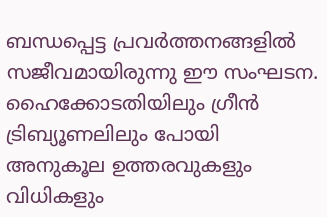ബന്ധപ്പെട്ട പ്രവര്‍ത്തനങ്ങളില്‍ സജീവമായിരുന്നു ഈ സംഘടന. ഹൈക്കോടതിയിലും ഗ്രീന്‍ ട്രിബ്യൂണലിലും പോയി അനുകൂല ഉത്തരവുകളും വിധികളും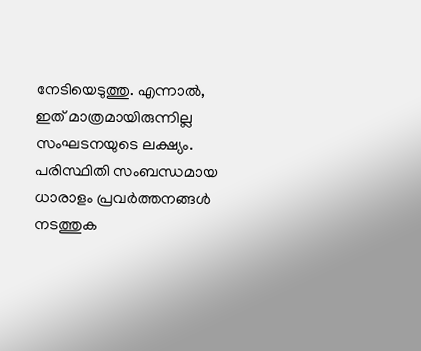നേടിയെടുത്തു. എന്നാല്‍, ഇത് മാത്രമായിരുന്നില്ല സംഘടനയുടെ ലക്ഷ്യം. പരിസ്ഥിതി സംബന്ധമായ ധാരാളം പ്രവര്‍ത്തനങ്ങള്‍ നടത്തുക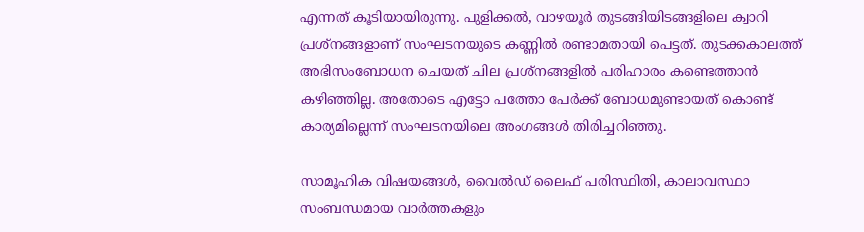എന്നത് കൂടിയായിരുന്നു. പുളിക്കല്‍, വാഴയൂര്‍ തുടങ്ങിയിടങ്ങളിലെ ക്വാറി പ്രശ്‌നങ്ങളാണ് സംഘടനയുടെ കണ്ണില്‍ രണ്ടാമതായി പെട്ടത്. തുടക്കകാലത്ത് അഭിസംബോധന ചെയത് ചില പ്രശ്‌നങ്ങളില്‍ പരിഹാരം കണ്ടെത്താന്‍ കഴിഞ്ഞില്ല. അതോടെ എട്ടോ പത്തോ പേര്‍ക്ക് ബോധമുണ്ടായത് കൊണ്ട് കാര്യമില്ലെന്ന് സംഘടനയിലെ അംഗങ്ങള്‍ തിരിച്ചറിഞ്ഞു.

സാമൂഹിക വിഷയങ്ങൾ, വൈൽഡ് ലൈഫ് പരിസ്ഥിതി, കാലാവസ്ഥാ സംബന്ധമായ വാർത്തകളും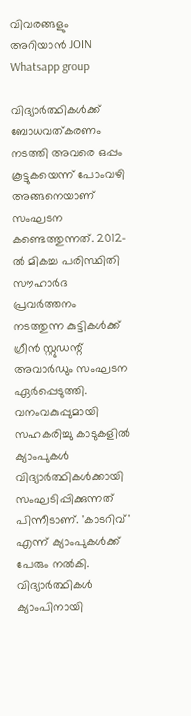വിവരങ്ങളും അറിയാൻ JOIN Whatsapp group

വിദ്യാര്‍ത്ഥികള്‍ക്ക് ബോധവത്കരണം നടത്തി അവരെ ഒപ്പം കൂട്ടുകയെന്ന് പോംവഴി അങ്ങനെയാണ് സംഘടന കണ്ടെത്തുന്നത്. 2012-ല്‍ മികച്ച പരിസ്ഥിതി സൗഹാര്‍ദ പ്രവര്‍ത്തനം നടത്തുന്ന കുട്ടികള്‍ക്ക് ഗ്രീന്‍ സ്റ്റുഡന്റ് അവാര്‍ഡും സംഘടന ഏര്‍പ്പെടുത്തി. വനംവകുപ്പുമായി സഹകരിച്ചു കാടുകളില്‍ ക്യാംപുകള്‍ വിദ്യാര്‍ത്ഥികള്‍ക്കായി സംഘടിപ്പിക്കുന്നത് പിന്നീടാണ്. 'കാടറിവ്'  എന്ന് ക്യാംപുകള്‍ക്ക് പേരും നല്‍കി. വിദ്യാര്‍ത്ഥികള്‍ ക്യാംപിനായി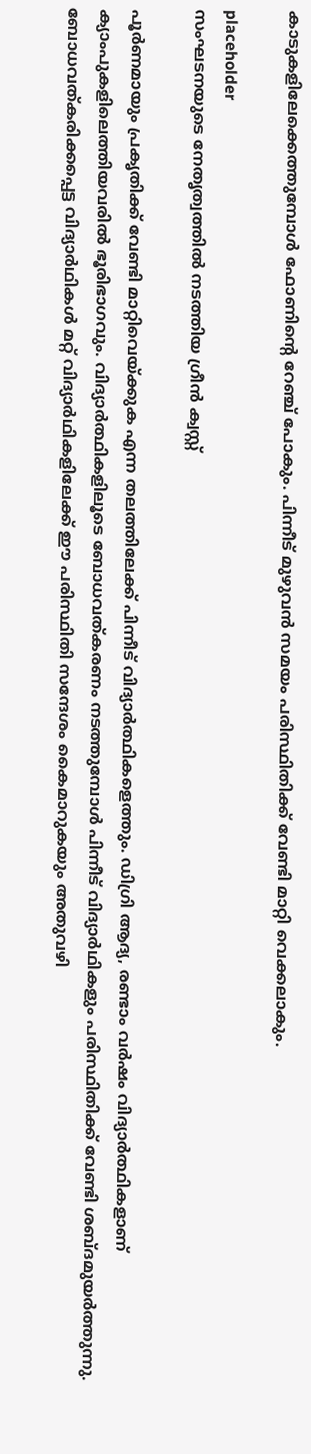കാടുകളിലേക്കെത്തുമ്പോള്‍ ഫോണിന്റെ റേഞ്ച് പോകും. പിന്നീട് മുഴുവന്‍ സമയം പരിസ്ഥിതിക്ക് വേണ്ടി മാറ്റി വെക്കലാകും.

placeholder
സംഘടനയുടെ നേതൃത്വത്തിൽ നടത്തിയ ഗ്രീൻ ക്വസ്റ്റ്

പൂര്‍ണമായും പ്രകൃതിക്ക് വേണ്ടി മാറ്റിവെയ്ക്കുക എന്ന തലത്തിലേക്ക് പിന്നീട് വിദ്യാര്‍ത്ഥികളെത്തും. ഡിഗ്രി ആദ്യ, രണ്ടാം വര്‍ഷം വിദ്യാര്‍ത്ഥികളാണ് ക്യാംപുകളിലെത്തിയവരില്‍ ഭൂരിഭാഗവും. വിദ്യാര്‍ത്ഥികളിലൂടെ ബോധവത്കരണം നടത്തുമ്പോള്‍ പിന്നീട് വിദ്യാര്‍ഥികളും പരിസ്ഥിതിക്ക് വേണ്ടി ശബ്ദമുയര്‍ത്തുന്നു. ബോധവത്കരിക്കപ്പെട്ട വിദ്യാര്‍ഥികള്‍ മറ്റ് വിദ്യാര്‍ഥികളിലേക്ക് ഈ പരിസ്ഥിതി സന്ദേശം കൈമാറുകയും അതുവഴി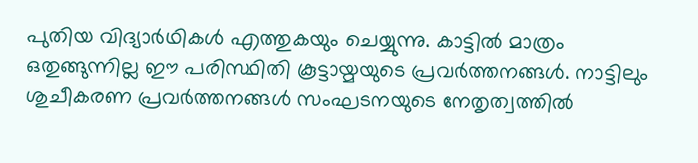പുതിയ വിദ്യാര്‍ഥികള്‍ എത്തുകയും ചെയ്യുന്നു. കാട്ടില്‍ മാത്രം ഒതുങ്ങുന്നില്ല ഈ പരിസ്ഥിതി കൂട്ടായ്മയുടെ പ്രവര്‍ത്തനങ്ങള്‍. നാട്ടിലും ശുചീകരണ പ്രവര്‍ത്തനങ്ങള്‍ സംഘടനയുടെ നേതൃത്വത്തില്‍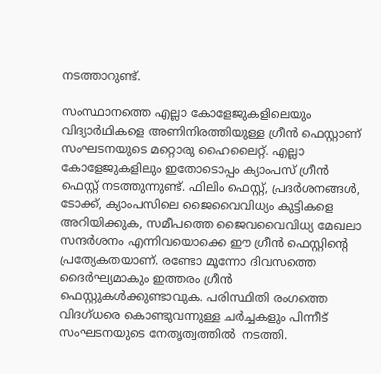നടത്താറുണ്ട്.

സംസ്ഥാനത്തെ എല്ലാ കോളേജുകളിലെയും വിദ്യാര്‍ഥികളെ അണിനിരത്തിയുള്ള ഗ്രീന്‍ ഫെസ്റ്റാണ് സംഘടനയുടെ മറ്റൊരു ഹൈലൈറ്റ്. എല്ലാ കോളേജുകളിലും ഇതോടൊപ്പം ക്യാംപസ് ഗ്രീന്‍ ഫെസ്റ്റ് നടത്തുന്നുണ്ട്. ഫിലിം ഫെസ്റ്റ്, പ്രദര്‍ശനങ്ങള്‍, ടോക്ക്, ക്യാംപസിലെ ജൈവൈവിധ്യം കുട്ടികളെ അറിയിക്കുക, സമീപത്തെ ജൈവവൈവിധ്യ മേഖലാ സന്ദര്‍ശനം എന്നിവയൊക്കെ ഈ ഗ്രീന്‍ ഫെസ്റ്റിന്റെ പ്രത്യേകതയാണ്. രണ്ടോ മൂന്നോ ദിവസത്തെ ദൈര്‍ഘ്യമാകും ഇത്തരം ഗ്രീന്‍ ഫെസ്റ്റുകള്‍ക്കുണ്ടാവുക. പരിസ്ഥിതി രംഗത്തെ വിദഗ്ധരെ കൊണ്ടുവന്നുള്ള ചര്‍ച്ചകളും പിന്നീട് സംഘടനയുടെ നേതൃത്വത്തില്‍  നടത്തി.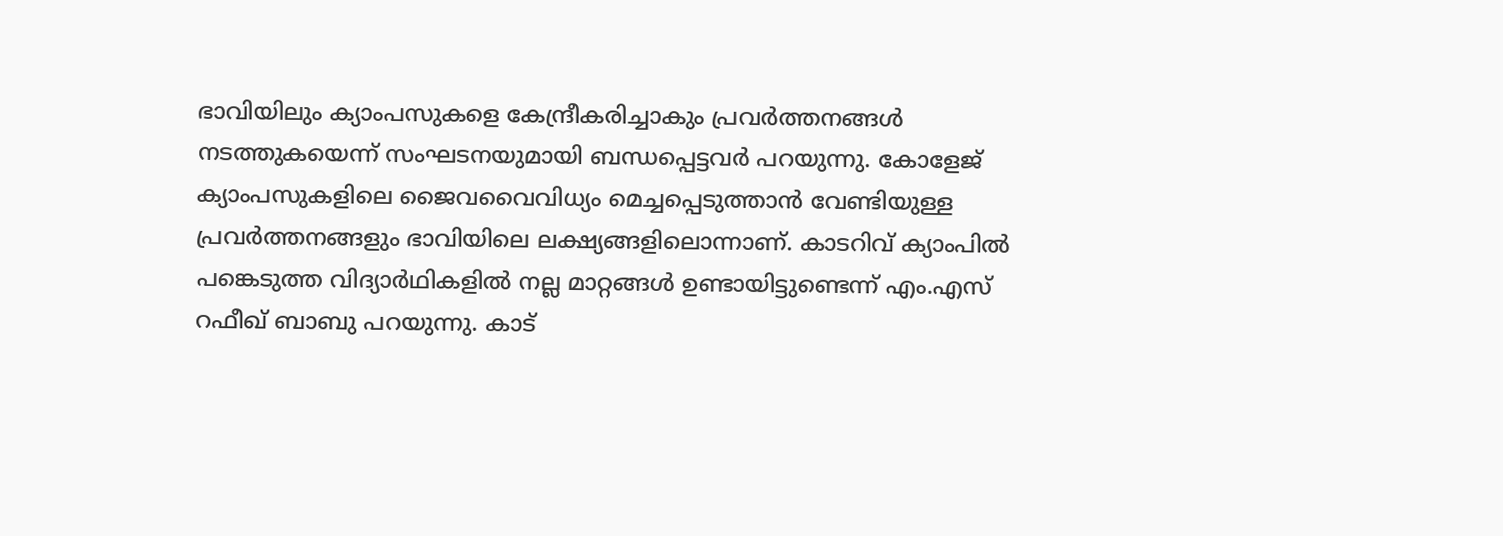ഭാവിയിലും ക്യാംപസുകളെ കേന്ദ്രീകരിച്ചാകും പ്രവര്‍ത്തനങ്ങള്‍ നടത്തുകയെന്ന് സംഘടനയുമായി ബന്ധപ്പെട്ടവര്‍ പറയുന്നു. കോളേജ് ക്യാംപസുകളിലെ ജൈവവൈവിധ്യം മെച്ചപ്പെടുത്താന്‍ വേണ്ടിയുള്ള പ്രവര്‍ത്തനങ്ങളും ഭാവിയിലെ ലക്ഷ്യങ്ങളിലൊന്നാണ്. കാടറിവ് ക്യാംപില്‍ പങ്കെടുത്ത വിദ്യാര്‍ഥികളില്‍ നല്ല മാറ്റങ്ങള്‍ ഉണ്ടായിട്ടുണ്ടെന്ന് എം.എസ് റഫീഖ് ബാബു പറയുന്നു. കാട്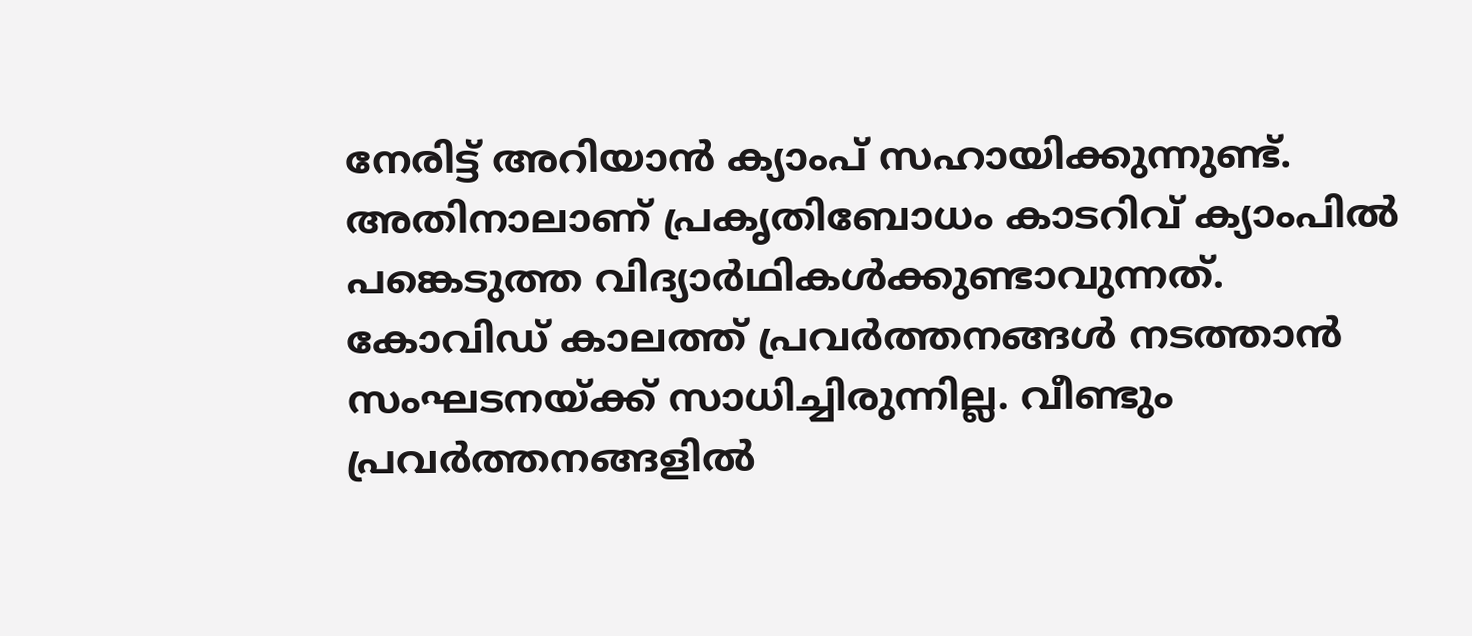നേരിട്ട് അറിയാന്‍ ക്യാംപ് സഹായിക്കുന്നുണ്ട്. അതിനാലാണ് പ്രകൃതിബോധം കാടറിവ് ക്യാംപില്‍ പങ്കെടുത്ത വിദ്യാര്‍ഥികള്‍ക്കുണ്ടാവുന്നത്. കോവിഡ് കാലത്ത് പ്രവര്‍ത്തനങ്ങള്‍ നടത്താന്‍ സംഘടനയ്ക്ക് സാധിച്ചിരുന്നില്ല. വീണ്ടും  പ്രവര്‍ത്തനങ്ങളില്‍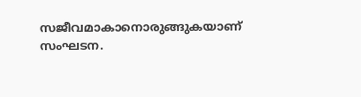സജീവമാകാനൊരുങ്ങുകയാണ് സംഘടന.